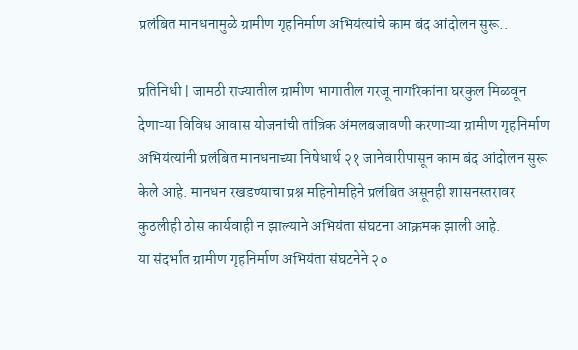प्रलंबित मानधनामुळे ग्रामीण गृहनिर्माण अभियंत्यांचे काम बंद आंदोलन सुरू..

प्रतिनिधी | जामठी राज्यातील ग्रामीण भागातील गरजू नागरिकांना घरकुल मिळवून देणाऱ्या विविध आवास योजनांची तांत्रिक अंमलबजावणी करणाऱ्या ग्रामीण गृहनिर्माण अभियंत्यांनी प्रलंबित मानधनाच्या निषेधार्थ २१ जानेवारीपासून काम बंद आंदोलन सुरू केले आहे. मानधन रखडण्याचा प्रश्न महिनोमहिने प्रलंबित असूनही शासनस्तरावर कुठलीही ठोस कार्यवाही न झाल्याने अभियंता संघटना आक्रमक झाली आहे.
या संदर्भात ग्रामीण गृहनिर्माण अभियंता संघटनेने २०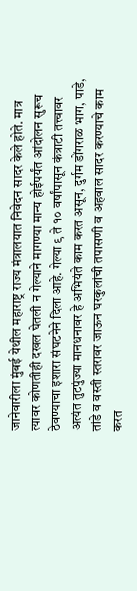जानेवारीला मुंबई येथील महाराष्ट्र राज्य मंत्रालयात निवेदन सादर केले होते. मात्र त्यावर कोणतीही दखल घेतली न गेल्याने मागण्या मान्य होईपर्यंत आंदोलन सुरूच ठेवण्याचा इशारा संघटनेने दिला आहे. गेल्या ९ ते १० वर्षांपासून कंत्राटी तत्त्वावर अत्यंत तुटपुंज्या मानधनावर हे अभियंते काम करत असून, दुर्गम डोंगराळ भाग, पाडे, तांडे व वस्ती स्तरावर जाऊन घरकुलांची तपासणी व अहवाल सादर करण्याचे काम करत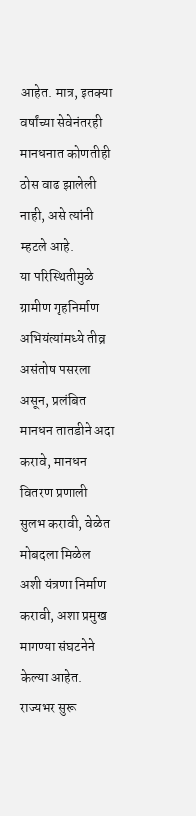आहेत. मात्र, इतक्या वर्षांच्या सेवेनंतरही मानधनात कोणतीही ठोस वाढ झालेली नाही, असे त्यांनी म्हटले आहे.
या परिस्थितीमुळे ग्रामीण गृहनिर्माण अभियंत्यांमध्ये तीव्र असंतोष पसरला असून, प्रलंबित मानधन तातडीने अदा करावे, मानधन वितरण प्रणाली सुलभ करावी, वेळेत मोबदला मिळेल अशी यंत्रणा निर्माण करावी, अशा प्रमुख मागण्या संघटनेने केल्या आहेत. राज्यभर सुरू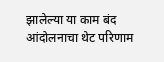झालेल्या या काम बंद आंदोलनाचा थेट परिणाम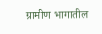ग्रामीण भागातील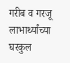गरीब व गरजू लाभार्थ्यांच्या घरकुल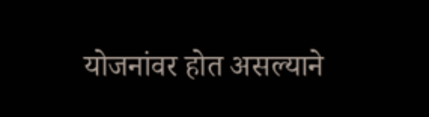योजनांवर होत असल्याने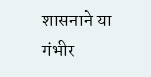शासनाने या गंभीर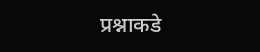प्रश्नाकडे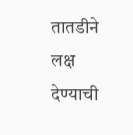तातडीने लक्ष देण्याची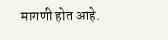मागणी होत आहे.